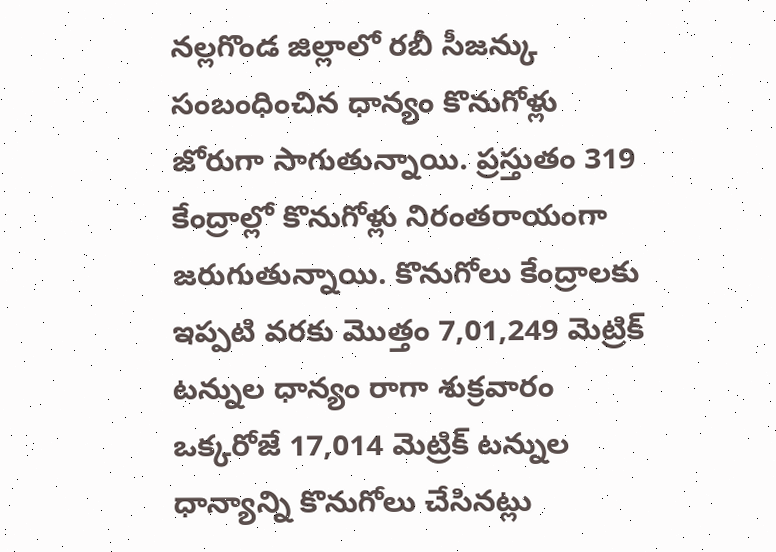నల్లగొండ జిల్లాలో రబీ సీజన్కు సంబంధించిన ధాన్యం కొనుగోళ్లు జోరుగా సాగుతున్నాయి. ప్రస్తుతం 319 కేంద్రాల్లో కొనుగోళ్లు నిరంతరాయంగా జరుగుతున్నాయి. కొనుగోలు కేంద్రాలకు ఇప్పటి వరకు మొత్తం 7,01,249 మెట్రిక్ టన్నుల ధాన్యం రాగా శుక్రవారం ఒక్కరోజే 17,014 మెట్రిక్ టన్నుల ధాన్యాన్ని కొనుగోలు చేసినట్లు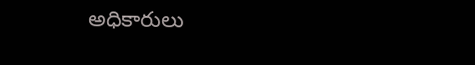అధికారులు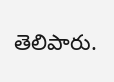తెలిపారు.